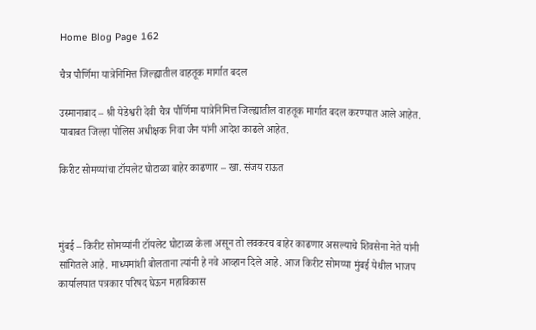Home Blog Page 162

चैत्र पौर्णिमा यात्रेनिमित्त जिल्ह्यातील वाहतूक मार्गात बदल

उस्मानाबाद – श्री येडेश्वरी देवी चैत्र पौर्णिमा यात्रेनिमित्त जिल्ह्यातील वाहतूक मार्गात बदल करण्यात आले आहेत. याबाबत जिल्हा पोलिस अधीक्षक निवा जैन यांनी आदेश काढले आहेत.

किरीट सोमय्यांचा टॉयलेट घोटाळा बाहेर काढणार – खा. संजय राऊत



मुंबई – किरीट सोमय्यांनी टॉयलेट घोटाळा केला असून तो लवकरच बाहेर काढणार असल्याचे शिवसेना नेते यांनी सांगितले आहे. माध्यमांशी बोलताना त्यांनी हे नवे आव्हान दिले आहे. आज किरीट सोमय्या मुंबई येथील भाजप कार्यालयात पत्रकार परिषद घेऊन महाविकास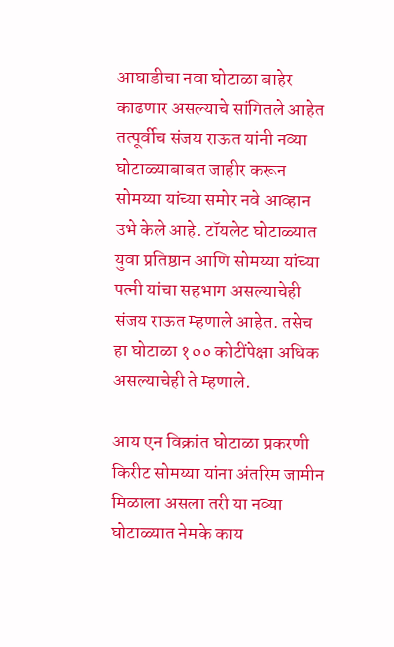आघाडीचा नवा घोटाळा बाहेर काढणार असल्याचे सांगितले आहेत तत्पूर्वीच संजय राऊत यांनी नव्या घोटाळ्याबाबत जाहीर करून सोमय्या यांच्या समोर नवे आव्हान उभे केले आहे. टॉयलेट घोटाळ्यात युवा प्रतिष्ठान आणि सोमय्या यांच्या पत्नी यांचा सहभाग असल्याचेही संजय राऊत म्हणाले आहेत. तसेच हा घोटाळा १०० कोटींपेक्षा अधिक असल्याचेही ते म्हणाले.

आय एन विक्रांत घोटाळा प्रकरणी किरीट सोमय्या यांना अंतरिम जामीन मिळाला असला तरी या नव्या घोटाळ्यात नेमके काय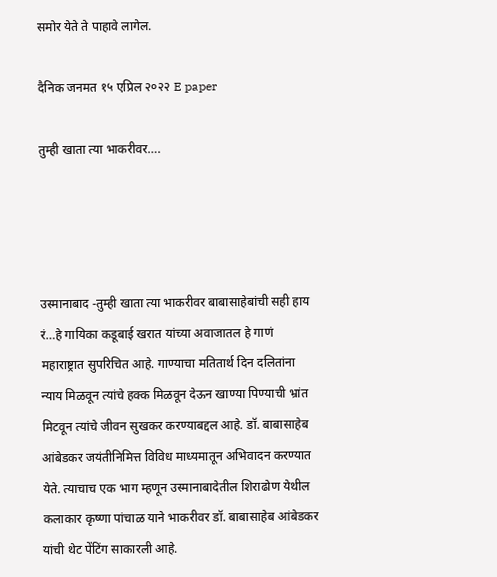समोर येते ते पाहावे लागेल.

दैनिक जनमत १५ एप्रिल २०२२ E paper

तुम्ही खाता त्या भाकरीवर….




उस्मानाबाद -तुम्ही खाता त्या भाकरीवर बाबासाहेबांची सही हाय रं…हे गायिका कडूबाई खरात यांच्या अवाजातल हे गाणं महाराष्ट्रात सुपरिचित आहे. गाण्याचा मतितार्थ दिन दलितांना न्याय मिळवून त्यांचे हक्क मिळवून देऊन खाण्या पिण्याची भ्रांत मिटवून त्यांचे जीवन सुखकर करण्याबद्दल आहे. डॉ. बाबासाहेब आंबेडकर जयंतीनिमित्त विविध माध्यमातून अभिवादन करण्यात येते. त्याचाच एक भाग म्हणून उस्मानाबादेतील शिराढोण येथील कलाकार कृष्णा पांचाळ याने भाकरीवर डॉ. बाबासाहेब आंबेडकर यांची थेट पेंटिंग साकारली आहे.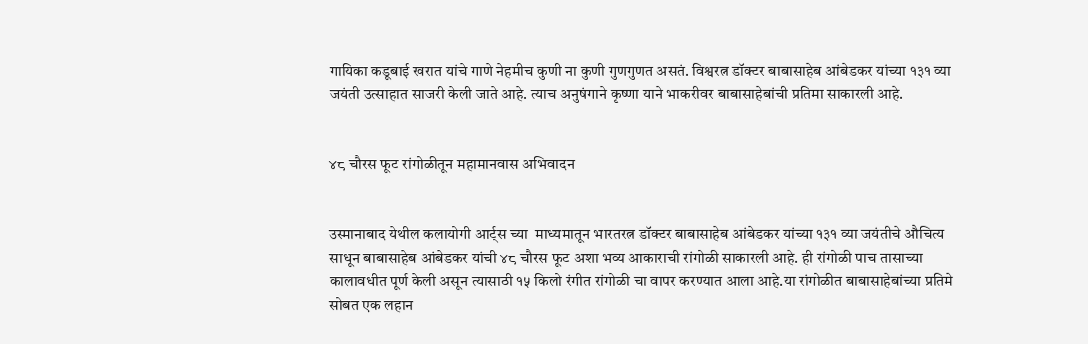गायिका कडूबाई खरात यांचे गाणे नेहमीच कुणी ना कुणी गुणगुणत असतं. विश्वरत्न डॉक्टर बाबासाहेब आंबेडकर यांच्या १३१ व्या जयंती उत्साहात साजरी केली जाते आहे. त्याच अनुषंगाने कृष्णा याने भाकरीवर बाबासाहेबांची प्रतिमा साकारली आहे.


४८ चौरस फूट रांगोळीतून महामानवास अभिवादन


उस्मानाबाद येथील कलायोगी आर्ट्स च्या  माध्यमातून भारतरत्न डॉक्टर बाबासाहेब आंबेडकर यांच्या १३१ व्या जयंतीचे औचित्य साधून बाबासाहेब आंबेडकर यांची ४८ चौरस फूट अशा भव्य आकाराची रांगोळी साकारली आहे. ही रांगोळी पाच तासाच्या कालावधीत पूर्ण केली असून त्यासाठी १५ किलो रंगीत रांगोळी चा वापर करण्यात आला आहे.या रांगोळीत बाबासाहेबांच्या प्रतिमे सोबत एक लहान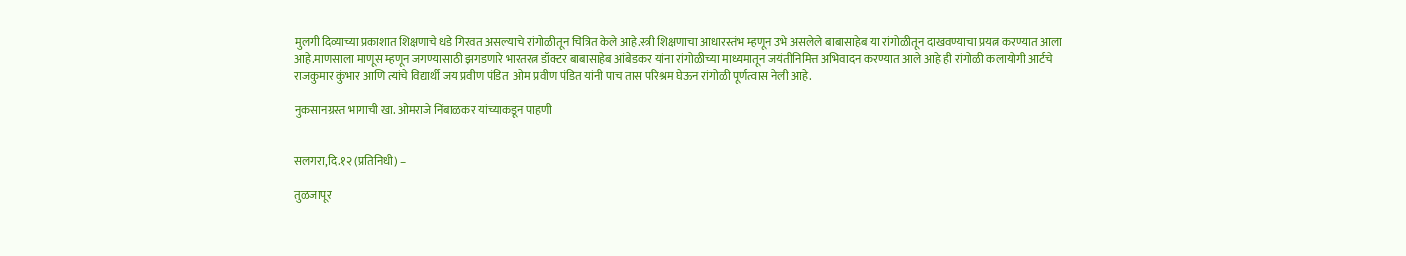मुलगी दिव्याच्या प्रकाशात शिक्षणाचे धडे गिरवत असल्याचे रांगोळीतून चित्रित केले आहे.स्त्री शिक्षणाचा आधारस्तंभ म्हणून उभे असलेले बाबासाहेब या रांगोळीतून दाखवण्याचा प्रयत्न करण्यात आला आहे.माणसाला माणूस म्हणून जगण्यासाठी झगडणारे भारतरत्न डॉक्टर बाबासाहेब आंबेडकर यांना रांगोळीच्या माध्यमातून जयंतीनिमित्त अभिवादन करण्यात आले आहे ही रांगोळी कलायोगी आर्टचे राजकुमार कुंभार आणि त्यांचे विद्यार्थी जय प्रवीण पंडित  ओम प्रवीण पंडित यांनी पाच तास परिश्रम घेऊन रांगोळी पूर्णत्वास नेली आहे.

नुकसानग्रस्त भागाची खा. ओमराजे निंबाळकर यांच्याकडून पाहणी


सलगरा,दि.१२ (प्रतिनिधी) –

तुळजापूर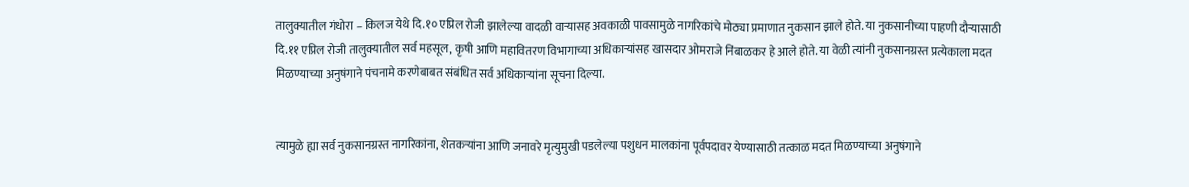तालुक्यातील गंधोरा – किलज येथे दि.१० एप्रिल रोजी झालेल्या वादळी वाऱ्यासह अवकाळी पावसामुळे नागरिकांचे मोठ्या प्रमाणात नुकसान झाले होते. या नुकसानीच्या पाहणी दौर्‍यासाठी दि.११ एप्रिल रोजी तालुक्यातील सर्व महसूल, कृषी आणि महावितरण विभागाच्या अधिकाऱ्यांसह खासदार ओमराजे निंबाळकर हे आले होते. या वेळी त्यांनी नुकसानग्रस्त प्रत्येकाला मदत मिळण्याच्या अनुषंगाने पंचनामे करणेबाबत संबंधित सर्व अधिकाऱ्यांना सूचना दिल्या.


त्यामुळे ह्या सर्व नुकसानग्रस्त नागरिकांना, शेतकऱ्यांना आणि जनावरे मृत्युमुखी पडलेल्या पशुधन मालकांना पूर्वपदावर येण्यासाठी तत्काळ मदत मिळण्याच्या अनुषंगाने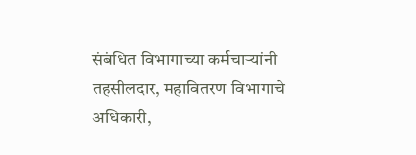संबंधित विभागाच्या कर्मचाऱ्यांनी तहसीलदार, महावितरण विभागाचे अधिकारी,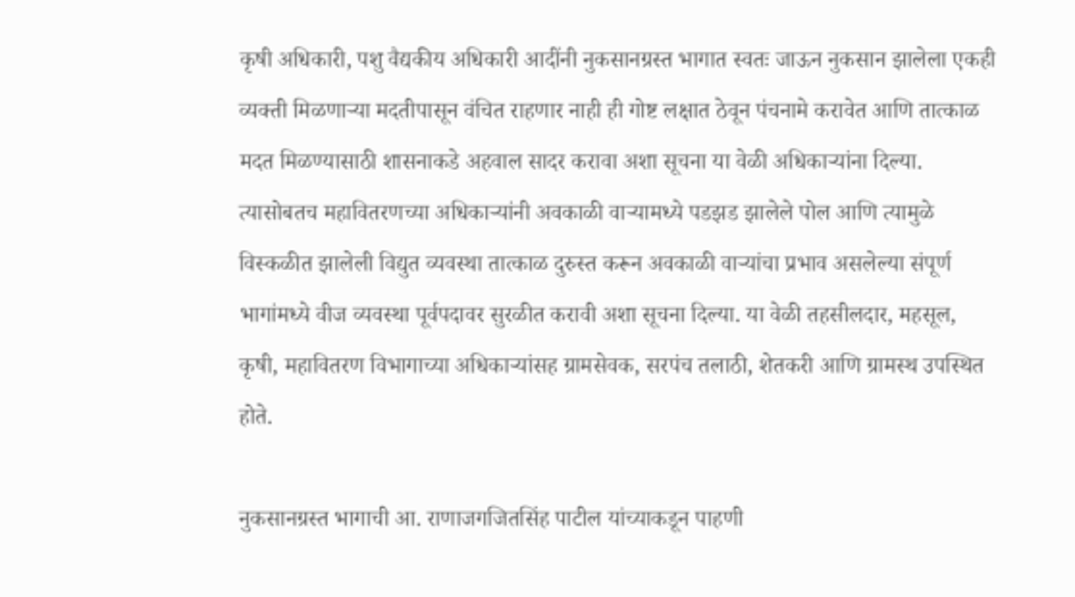कृषी अधिकारी, पशु वैद्यकीय अधिकारी आदींनी नुकसानग्रस्त भागात स्वतः जाऊन नुकसान झालेला एकही व्यक्ती मिळणाऱ्या मदतीपासून वंचित राहणार नाही ही गोष्ट लक्षात ठेवून पंचनामे करावेत आणि तात्काळ मदत मिळण्यासाठी शासनाकडे अहवाल सादर करावा अशा सूचना या वेळी अधिकाऱ्यांना दिल्या. त्यासोबतच महावितरणच्या अधिकार्‍यांनी अवकाळी वाऱ्यामध्ये पडझड झालेले पोल आणि त्यामुळे विस्कळीत झालेली विद्युत व्यवस्था तात्काळ दुरुस्त करून अवकाळी वाऱ्यांचा प्रभाव असलेल्या संपूर्ण भागांमध्ये वीज व्यवस्था पूर्वपदावर सुरळीत करावी अशा सूचना दिल्या. या वेळी तहसीलदार, महसूल, कृषी, महावितरण विभागाच्या अधिकाऱ्यांसह ग्रामसेवक, सरपंच तलाठी, शेतकरी आणि ग्रामस्थ उपस्थित होते.

नुकसानग्रस्त भागाची आ. राणाजगजितसिंह पाटील यांच्याकडून पाहणी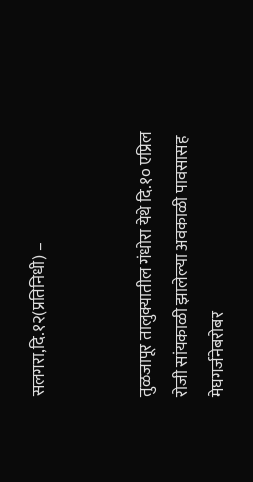सलगरा,दि.१२(प्रतिनिधी) –


तुळजापूर तालुक्यातील गंधोरा येथे दि.१० एप्रिल रोजी सांयकाळी झालेल्या अवकाळी पावसासह मेघगर्जनेबरोबर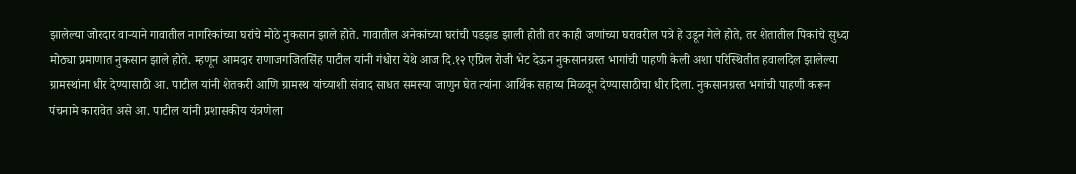झालेल्या जोरदार वाऱ्याने गावातील नागरिकांच्या घरांचे मोठे नुकसान झाले होते. गावातील अनेकांच्या घरांची पडझड झाली होती तर काही जणांच्या घरावरील पत्रे हे उडून गेले होते, तर शेतातील पिकांचे सुध्दा मोठ्या प्रमाणात नुकसान झाले होते. म्हणून आमदार राणाजगजितसिंह पाटील यांनी गंधोरा येथे आज दि.१२ एप्रिल रोजी भेट देऊन नुकसानग्रस्त भागांची पाहणी केली अशा परिस्थितीत हवालदिल झालेल्या ग्रामस्थांना धीर देण्यासाठी आ. पाटील यांनी शेतकरी आणि ग्रामस्थ यांच्याशी संवाद साधत समस्या जाणुन घेत त्यांना आर्थिक सहाय्य मिळवून देण्यासाठीचा धीर दिला. नुकसानग्रस्त भगांची पाहणी करून पंचनामे कारावेत असे आ. पाटील यांनी प्रशासकीय यंत्रणेला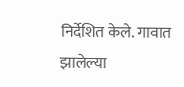निर्देशित केले. गावात झालेल्या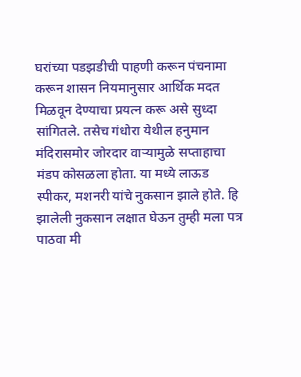घरांच्या पडझडीची पाहणी करून पंचनामा करून शासन नियमानुसार आर्थिक मदत मिळवून देण्याचा प्रयत्न करू असे सुध्दा सांगितले. तसेच गंधोरा येथील हनुमान मंदिरासमोर जोरदार वाऱ्यामुळे सप्ताहाचा मंडप कोसळला होता. या मध्ये लाऊड स्पीकर, मशनरी यांचे नुकसान झाले होते. हि झालेली नुकसान लक्षात घेऊन तुम्ही मला पत्र पाठवा मी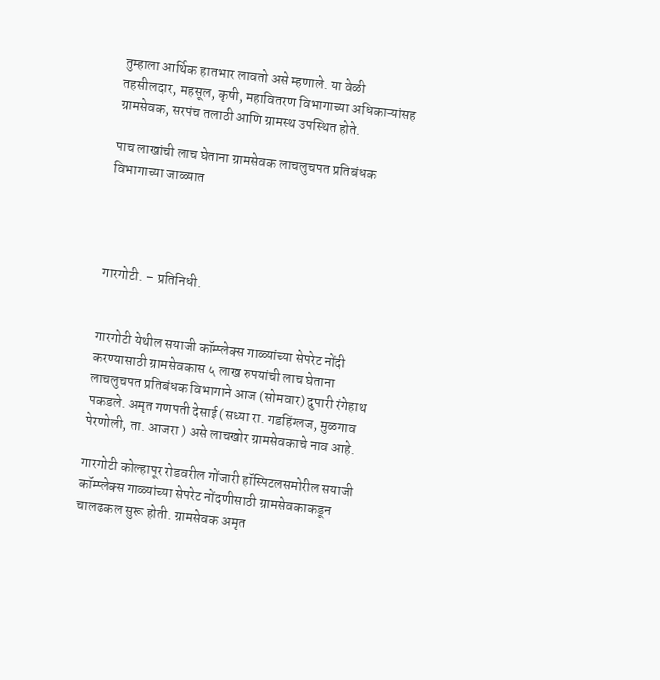तुम्हाला आर्थिक हातभार लावतो असे म्हणाले. या वेळी तहसीलदार, महसूल, कृषी, महावितरण विभागाच्या अधिकाऱ्यांसह ग्रामसेवक, सरपंच तलाठी आणि ग्रामस्थ उपस्थित होते.

पाच लाखांची लाच घेताना ग्रामसेवक लाचलुचपत प्रतिबंधक विभागाच्या जाळ्यात




गारगोटी. – प्रतिनिधी.


गारगोटी येथील सयाजी कॉम्प्लेक्स गाळ्यांच्या सेपरेट नोंदी करण्यासाठी ग्रामसेवकास ५ लाख रुपयांची लाच घेताना लाचलुचपत प्रतिबंधक विभागाने आज (सोमवार) दुपारी रंगेहाथ पकडले. अमृत गणपती देसाई (सध्या रा. गडहिंग्लज, मुळगाव पेरणोली, ता. आजरा ) असे लाचखोर ग्रामसेवकाचे नाव आहे.

गारगोटी कोल्हापूर रोडवरील गोंजारी हॉस्पिटलसमोरील सयाजी कॉम्प्लेक्स गाळ्यांच्या सेपरेट नोंदणीसाठी ग्रामसेवकाकडून चालढकल सुरू होती. ग्रामसेवक अमृत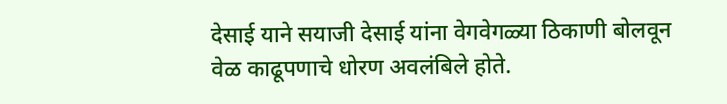देसाई याने सयाजी देसाई यांना वेगवेगळ्या ठिकाणी बोलवून वेळ काढू‌पणाचे धोरण अवलंबिले होते.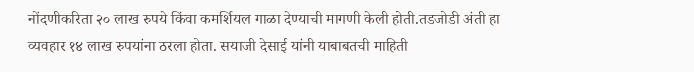नोंदणीकरिता २० लाख रुपये किंवा कमर्शियल गाळा देण्याची मागणी केली होती.तडजोडी अंती हा व्यवहार १४ लाख रुपयांना ठरला होता. सयाजी देसाई यांनी याबाबतची माहिती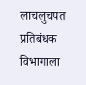लाचलुचपत प्रतिबंधक विभागाला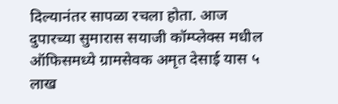दिल्यानंतर सापळा रचला होता. आज दुपारच्या सुमारास सयाजी कॉम्प्लेक्स मधील ऑफिसमध्ये ग्रामसेवक अमृत देसाई यास ५ लाख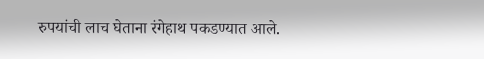रुपयांची लाच घेताना रंगेहाथ पकडण्यात आले.